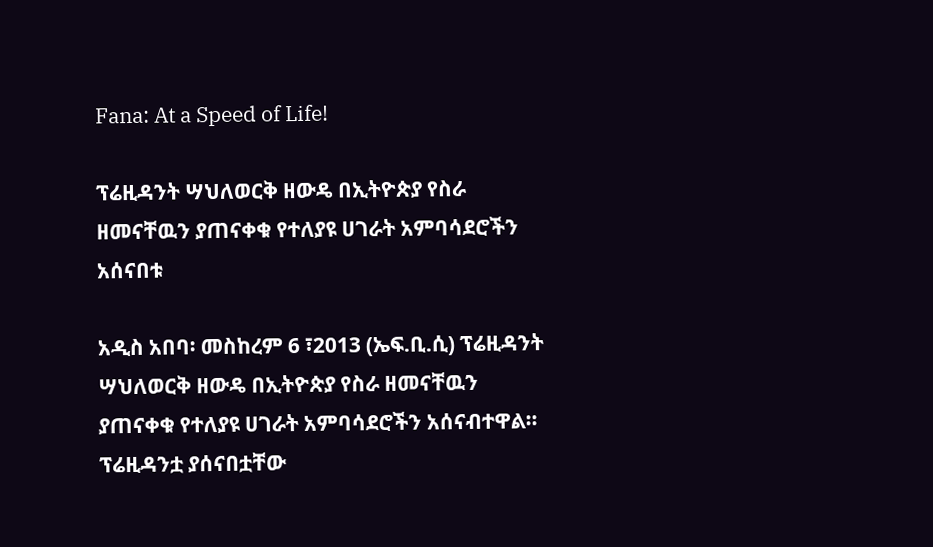Fana: At a Speed of Life!

ፕሬዚዳንት ሣህለወርቅ ዘውዴ በኢትዮጵያ የስራ ዘመናቸዉን ያጠናቀቁ የተለያዩ ሀገራት አምባሳደሮችን አሰናበቱ

አዲስ አበባ፡ መስከረም 6 ፣2013 (ኤፍ.ቢ.ሲ) ፕሬዚዳንት ሣህለወርቅ ዘውዴ በኢትዮጵያ የስራ ዘመናቸዉን ያጠናቀቁ የተለያዩ ሀገራት አምባሳደሮችን አሰናብተዋል። ፕሬዚዳንቷ ያሰናበቷቸው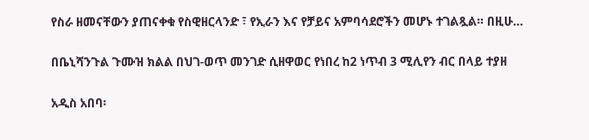የስራ ዘመናቸውን ያጠናቀቁ የስዊዘርላንድ ፣ የኢራን እና የቻይና አምባሳደሮችን መሆኑ ተገልጿል። በዚሁ…

በቤኒሻንጉል ጉሙዝ ክልል በህገ-ወጥ መንገድ ሲዘዋወር የነበረ ከ2 ነጥብ 3 ሚሊየን ብር በላይ ተያዘ

አዲስ አበባ፡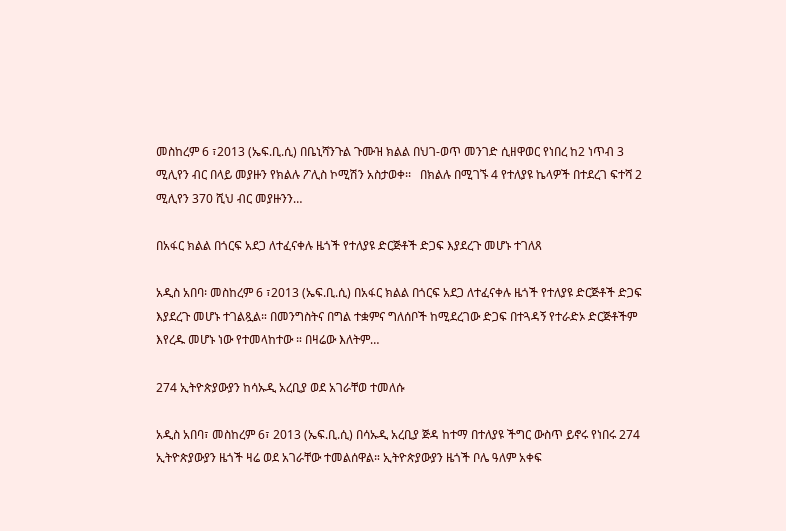መስከረም 6 ፣2013 (ኤፍ.ቢ.ሲ) በቤኒሻንጉል ጉሙዝ ክልል በህገ-ወጥ መንገድ ሲዘዋወር የነበረ ከ2 ነጥብ 3 ሚሊየን ብር በላይ መያዙን የክልሉ ፖሊስ ኮሚሽን አስታወቀ፡፡   በክልሉ በሚገኙ 4 የተለያዩ ኬላዎች በተደረገ ፍተሻ 2 ሚሊየን 370 ሺህ ብር መያዙንን…

በአፋር ክልል በጎርፍ አደጋ ለተፈናቀሉ ዜጎች የተለያዩ ድርጅቶች ድጋፍ እያደረጉ መሆኑ ተገለጸ

አዲስ አበባ፡ መስከረም 6 ፣2013 (ኤፍ.ቢ.ሲ) በአፋር ክልል በጎርፍ አደጋ ለተፈናቀሉ ዜጎች የተለያዩ ድርጅቶች ድጋፍ እያደረጉ መሆኑ ተገልጿል። በመንግስትና በግል ተቋምና ግለሰቦች ከሚደረገው ድጋፍ በተጓዳኝ የተራድኦ ድርጅቶችም እየረዱ መሆኑ ነው የተመላከተው ። በዛሬው እለትም…

274 ኢትዮጵያውያን ከሳኡዲ አረቢያ ወደ አገራቸወ ተመለሱ

አዲስ አበባ፣ መስከረም 6፣ 2013 (ኤፍ.ቢ.ሲ) በሳኡዲ አረቢያ ጅዳ ከተማ በተለያዩ ችግር ውስጥ ይኖሩ የነበሩ 274 ኢትዮጵያውያን ዜጎች ዛሬ ወደ አገራቸው ተመልሰዋል። ኢትዮጵያውያን ዜጎች ቦሌ ዓለም አቀፍ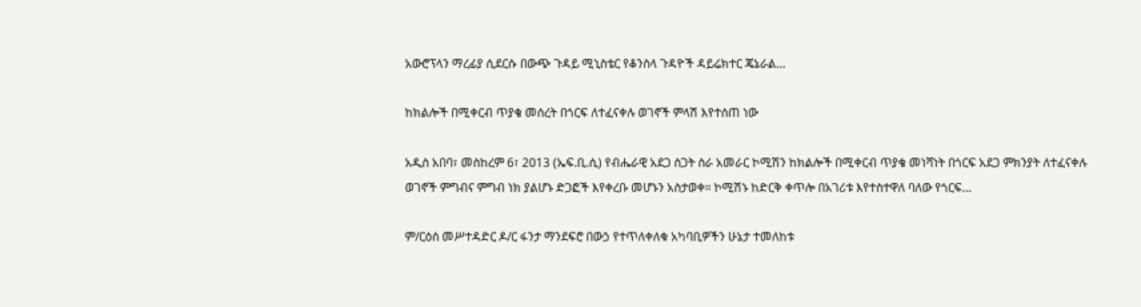አውሮፕላን ማረፊያ ሲደርሱ በውጭ ጉዳይ ሚኒስቴር የቆንስላ ጉዳዮች ዳይሬክተር ጄኔራል…

ከክልሎች በሚቀርብ ጥያቄ መሰረት በጎርፍ ለተፈናቀሉ ወገኖች ምላሽ እየተሰጠ ነው

አዲስ አበባ፣ መስከረም 6፣ 2013 (ኤፍ.ቢ.ሲ) የብሔራዊ አደጋ ስጋት ስራ አመራር ኮሚሽን ከክልሎች በሚቀርብ ጥያቄ መነሻነት በጎርፍ አደጋ ምክንያት ለተፈናቀሉ ወገኖች ምግብና ምግብ ነክ ያልሆኑ ድጋፎች እየቀረቡ መሆኑን አስታወቀ። ኮሚሽኑ ከድርቅ ቀጥሎ በአገሪቱ እየተስተዋለ ባለው የጎርፍ…

ም/ርዕሰ መሥተዳድር ዶ/ር ፋንታ ማንደፍሮ በውኃ የተጥለቀለቁ አካባቢዎችን ሁኔታ ተመለከቱ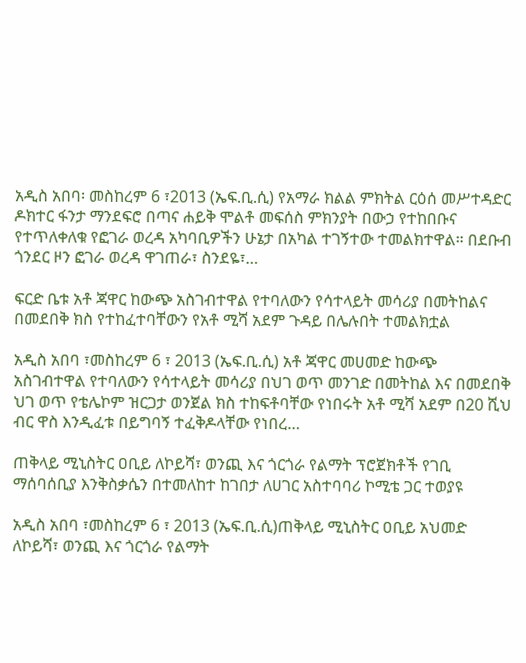አዲስ አበባ፡ መስከረም 6 ፣2013 (ኤፍ.ቢ.ሲ) የአማራ ክልል ምክትል ርዕሰ መሥተዳድር ዶክተር ፋንታ ማንደፍሮ በጣና ሐይቅ ሞልቶ መፍሰስ ምክንያት በውኃ የተከበቡና የተጥለቀለቁ የፎገራ ወረዳ አካባቢዎችን ሁኔታ በአካል ተገኝተው ተመልክተዋል። በደቡብ ጎንደር ዞን ፎገራ ወረዳ ዋገጠራ፣ ስንደዬ፣…

ፍርድ ቤቱ አቶ ጃዋር ከውጭ አስገብተዋል የተባለውን የሳተላይት መሳሪያ በመትከልና በመደበቅ ክስ የተከፈተባቸውን የአቶ ሚሻ አደም ጉዳይ በሌሉበት ተመልክቷል

አዲስ አበባ ፣መስከረም 6 ፣ 2013 (ኤፍ.ቢ.ሲ) አቶ ጃዋር መሀመድ ከውጭ አስገብተዋል የተባለውን የሳተላይት መሳሪያ በህገ ወጥ መንገድ በመትከል እና በመደበቅ ህገ ወጥ የቴሌኮም ዝርጋታ ወንጀል ክስ ተከፍቶባቸው የነበሩት አቶ ሚሻ አደም በ20 ሺህ ብር ዋስ እንዲፈቱ በይግባኝ ተፈቅዶላቸው የነበረ…

ጠቅላይ ሚኒስትር ዐቢይ ለኮይሻ፣ ወንጪ እና ጎርጎራ የልማት ፕሮጀክቶች የገቢ ማሰባሰቢያ እንቅስቃሴን በተመለከተ ከገበታ ለሀገር አስተባባሪ ኮሚቴ ጋር ተወያዩ

አዲስ አበባ ፣መስከረም 6 ፣ 2013 (ኤፍ.ቢ.ሲ)ጠቅላይ ሚኒስትር ዐቢይ አህመድ ለኮይሻ፣ ወንጪ እና ጎርጎራ የልማት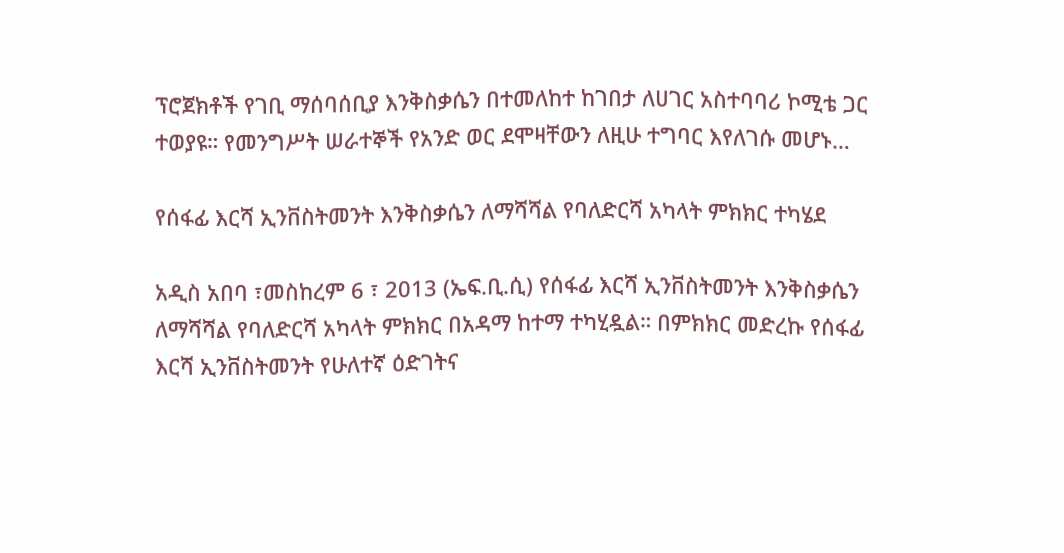ፕሮጀክቶች የገቢ ማሰባሰቢያ እንቅስቃሴን በተመለከተ ከገበታ ለሀገር አስተባባሪ ኮሚቴ ጋር ተወያዩ። የመንግሥት ሠራተኞች የአንድ ወር ደሞዛቸውን ለዚሁ ተግባር እየለገሱ መሆኑ…

የሰፋፊ እርሻ ኢንቨስትመንት እንቅስቃሴን ለማሻሻል የባለድርሻ አካላት ምክክር ተካሄደ

አዲስ አበባ ፣መስከረም 6 ፣ 2013 (ኤፍ.ቢ.ሲ) የሰፋፊ እርሻ ኢንቨስትመንት እንቅስቃሴን ለማሻሻል የባለድርሻ አካላት ምክክር በአዳማ ከተማ ተካሂዷል። በምክክር መድረኩ የሰፋፊ እርሻ ኢንቨስትመንት የሁለተኛ ዕድገትና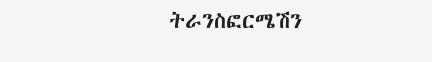ትራንስፎርሜሽን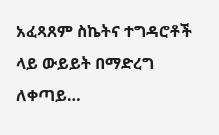አፈጻጸም ስኬትና ተግዳሮቶች ላይ ውይይት በማድረግ ለቀጣይ…